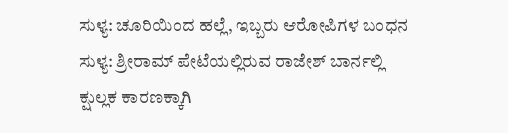ಸುಳ್ಯ: ಚೂರಿಯಿಂದ ಹಲ್ಲೆ, ಇಬ್ಬರು ಆರೋಪಿಗಳ ಬಂಧನ
ಸುಳ್ಯ: ಶ್ರೀರಾಮ್ ಪೇಟೆಯಲ್ಲಿರುವ ರಾಜೇಶ್ ಬಾರ್ನಲ್ಲಿ ಕ್ಷುಲ್ಲಕ ಕಾರಣಕ್ಕಾಗಿ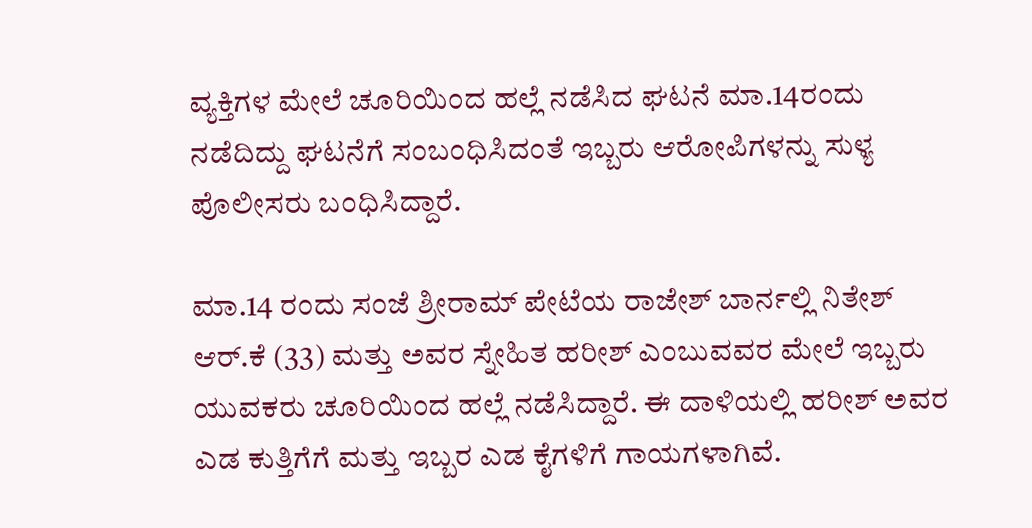ವ್ಯಕ್ತಿಗಳ ಮೇಲೆ ಚೂರಿಯಿಂದ ಹಲ್ಲೆ ನಡೆಸಿದ ಘಟನೆ ಮಾ.14ರಂದು ನಡೆದಿದ್ದು ಘಟನೆಗೆ ಸಂಬಂಧಿಸಿದಂತೆ ಇಬ್ಬರು ಆರೋಪಿಗಳನ್ನು ಸುಳ್ಯ ಪೊಲೀಸರು ಬಂಧಿಸಿದ್ದಾರೆ.

ಮಾ.14 ರಂದು ಸಂಜೆ ಶ್ರೀರಾಮ್ ಪೇಟೆಯ ರಾಜೇಶ್ ಬಾರ್ನಲ್ಲಿ ನಿತೇಶ್ ಆರ್.ಕೆ (33) ಮತ್ತು ಅವರ ಸ್ನೇಹಿತ ಹರೀಶ್ ಎಂಬುವವರ ಮೇಲೆ ಇಬ್ಬರು ಯುವಕರು ಚೂರಿಯಿಂದ ಹಲ್ಲೆ ನಡೆಸಿದ್ದಾರೆ. ಈ ದಾಳಿಯಲ್ಲಿ ಹರೀಶ್ ಅವರ ಎಡ ಕುತ್ತಿಗೆಗೆ ಮತ್ತು ಇಬ್ಬರ ಎಡ ಕೈಗಳಿಗೆ ಗಾಯಗಳಾಗಿವೆ.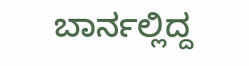ಬಾರ್ನಲ್ಲಿದ್ದ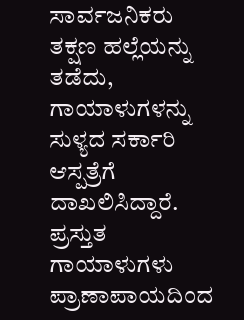ಸಾರ್ವಜನಿಕರು ತಕ್ಷಣ ಹಲ್ಲೆಯನ್ನು ತಡೆದು, ಗಾಯಾಳುಗಳನ್ನು ಸುಳ್ಯದ ಸರ್ಕಾರಿ ಆಸ್ಪತ್ರೆಗೆ ದಾಖಲಿಸಿದ್ದಾರೆ. ಪ್ರಸ್ತುತ ಗಾಯಾಳುಗಳು ಪ್ರಾಣಾಪಾಯದಿಂದ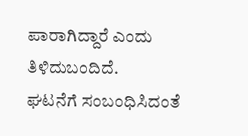ಪಾರಾಗಿದ್ದಾರೆ ಎಂದು ತಿಳಿದುಬಂದಿದೆ.
ಘಟನೆಗೆ ಸಂಬಂಧಿಸಿದಂತೆ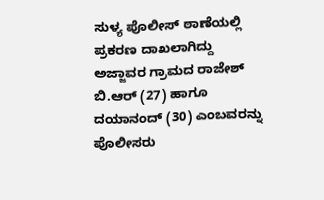ಸುಳ್ಯ ಪೊಲೀಸ್ ಠಾಣೆಯಲ್ಲಿ ಪ್ರಕರಣ ದಾಖಲಾಗಿದ್ದು ಅಜ್ಜಾವರ ಗ್ರಾಮದ ರಾಜೇಶ್ ಬಿ.ಆರ್ (27) ಹಾಗೂ ದಯಾನಂದ್ (30) ಎಂಬವರನ್ನು ಪೊಲೀಸರು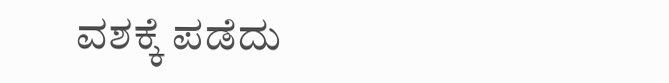ವಶಕ್ಕೆ ಪಡೆದು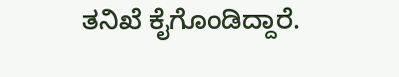ತನಿಖೆ ಕೈಗೊಂಡಿದ್ದಾರೆ.